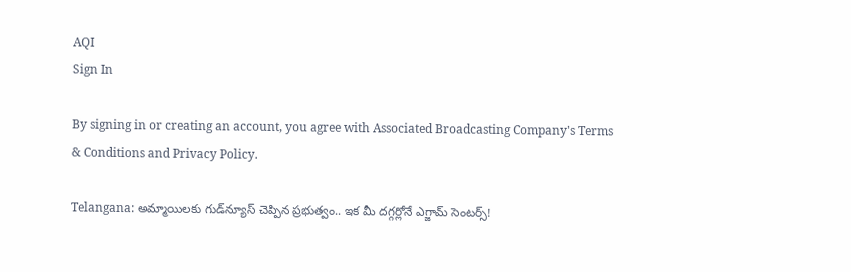AQI
Sign In

By signing in or creating an account, you agree with Associated Broadcasting Company's Terms & Conditions and Privacy Policy.

Telangana: అమ్మాయిలకు గుడ్‌న్యూస్ చెప్పిన ప్రభుత్వం.. ఇక మీ దగ్గర్లోనే ఎగ్జామ్ సెంటర్స్!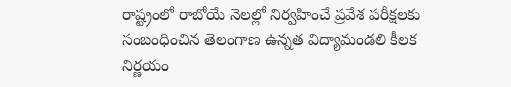రాష్ట్రంలో రాబోయే నెలల్లో నిర్వహించే ప్రవేశ పరీక్షలకు సంబంధించిన తెలంగాణ ఉన్నత విద్యామండలి కీలక నిర్ణయం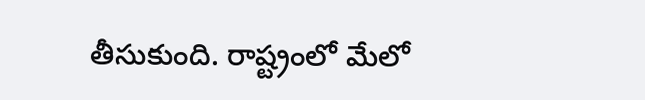తీసుకుంది. రాష్ట్రంలో మేలో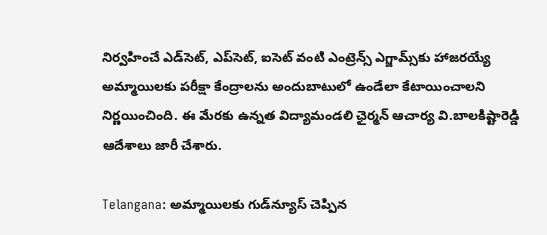నిర్వహించే ఎడ్‌సెట్, ఎప్‌సెట్, ఐసెట్‌ వంటి ఎంట్రెన్స్ ఎగ్జామ్స్‌కు హాజరయ్యే అమ్మాయిలకు పరీక్షా కేంద్రాలను అందుబాటులో ఉండేలా కేటాయించాలని నిర్ణయించింది. ఈ మేరకు ఉన్నత విద్యామండలి ఛైర్మన్‌ ఆచార్య వి.బాలకిష్టారెడ్డి ఆదేశాలు జారీ చేశారు.

Telangana: అమ్మాయిలకు గుడ్‌న్యూస్ చెప్పిన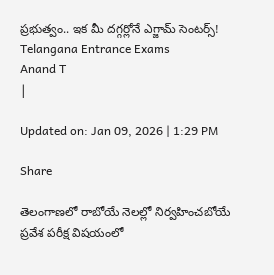ప్రభుత్వం.. ఇక మీ దగ్గర్లోనే ఎగ్జామ్ సెంటర్స్!
Telangana Entrance Exams
Anand T
|

Updated on: Jan 09, 2026 | 1:29 PM

Share

తెలంగాణలో రాబోయే నెలల్లో నిర్వహించబోయే ప్రవేశ పరీక్ష విషయంలో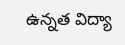ఉన్నత విద్యా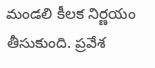మండలి కీలక నిర్ణయం తీసుకుంది. ప్రవేశ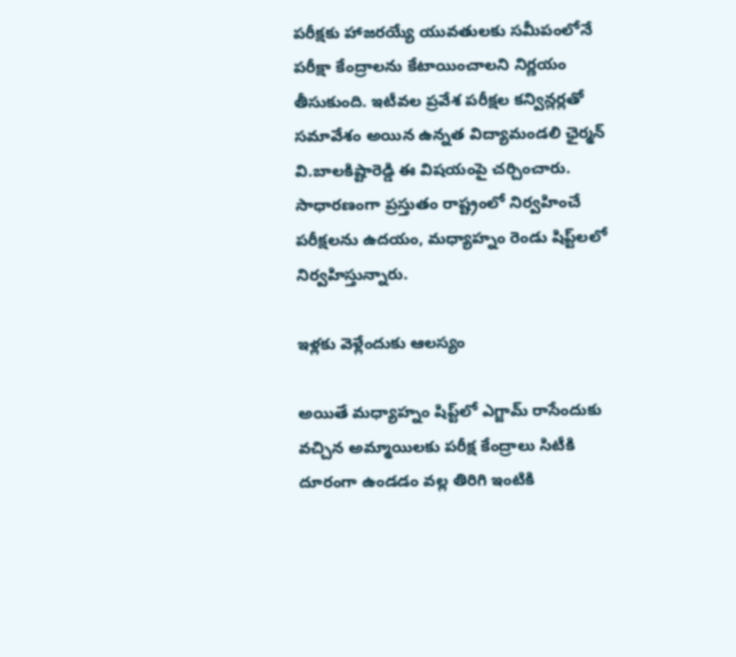పరీక్షకు హాజరయ్యే యువతులకు సమీపంలోనే పరీక్షా కేంద్రాలను కేటాయించాలని నిర్ణయం తీసుకుంది. ఇటీవల ప్రవేశ పరీక్షల కన్విన్లర్లతో సమావేశం అయిన ఉన్నత విద్యామండలి ఛైర్మన్ వి.బాలకిష్టారెడ్డి ఈ విషయంపై చర్చించారు. సాధారణంగా ప్రస్తుతం రాష్ట్రంలో నిర్వహించే పరీక్షలను ఉదయం, మధ్యాహ్నం రెండు షిప్ట్‌లలో నిర్వహిస్తున్నారు.

ఇళ్లకు వెళ్లేందుకు ఆలస్యం

అయితే మధ్యాహ్నం షిప్ట్‌లో ఎగ్జామ్ రాసేందుకు వచ్చిన అమ్మాయిలకు పరీక్ష కేంద్రాలు సిటీకి దూరంగా ఉండడం వల్ల తిరిగి ఇంటికి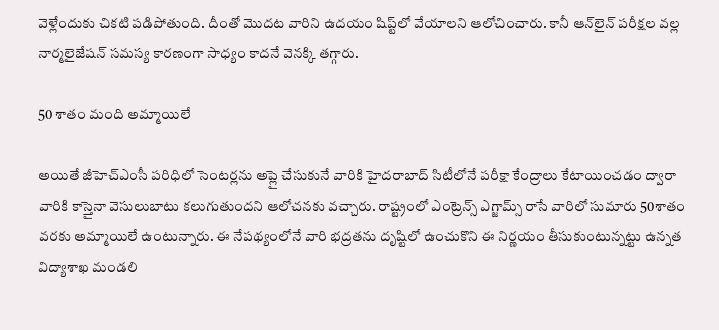వెళ్లేందుకు చికటి పడిపోతుంది. దీంతో మొదట వారిని ఉదయం షిప్ట్‌లో వేయాలని ఆలోచించారు. కానీ ఆన్‌లైన్‌ పరీక్షల వల్ల నార్మలైజేషన్‌ సమస్య కారణంగా సాధ్యం కాదనే వెనక్కి తగ్గారు.

50 శాతం మంది అమ్మాయిలే

అయితే జీహెచ్‌ఎంసీ పరిధిలో సెంటర్లను అప్లై చేసుకునే వారికి హైదరాబాద్‌ సిటీలోనే పరీక్షా కేంద్రాలు కేటాయించడం ద్వారా వారికి కాస్తైనా వెసులుబాటు కలుగుతుందని ఆలోచనకు వచ్చారు. రాష్ట్రంలో ఎంట్రెన్స్‌ ఎగ్జామ్స్ రాసే వారిలో సుమారు 50శాతం వరకు అమ్మాయిలే ఉంటున్నారు. ఈ నేపథ్యంలోనే వారి భద్రతను దృష్టిలో ఉంచుకొని ఈ నిర్ణయం తీసుకుంటున్నట్టు ఉన్నత విద్యాశాఖ మండలి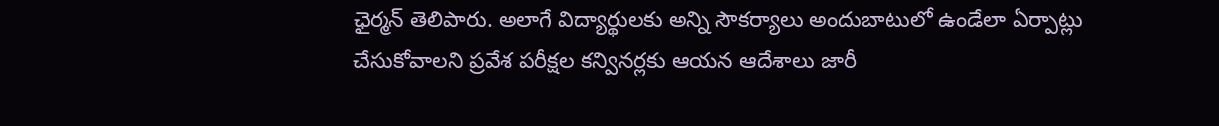ఛైర్మన్ తెలిపారు. అలాగే విద్యార్థులకు అన్ని సౌకర్యాలు అందుబాటులో ఉండేలా ఏర్పాట్లు చేసుకోవాలని ప్రవేశ పరీక్షల కన్వినర్లకు ఆయన ఆదేశాలు జారీ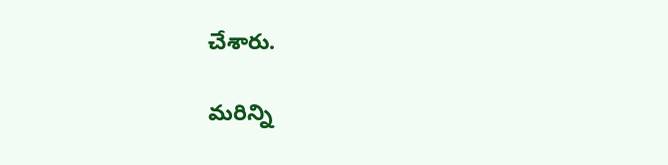చేశారు.

మరిన్ని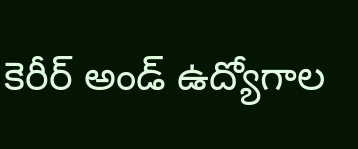కెరీర్ అండ్ ఉద్యోగాల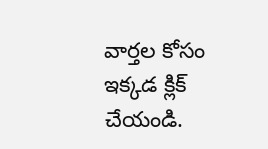వార్తల కోసం ఇక్కడ క్లిక్ చేయండి.